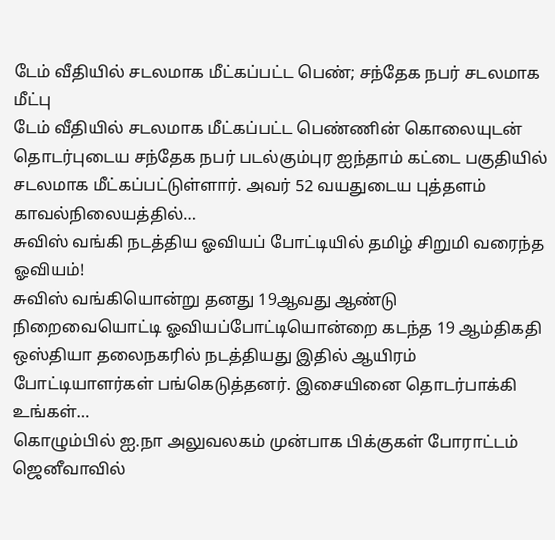டேம் வீதியில் சடலமாக மீட்கப்பட்ட பெண்; சந்தேக நபர் சடலமாக மீட்பு
டேம் வீதியில் சடலமாக மீட்கப்பட்ட பெண்ணின் கொலையுடன் தொடர்புடைய சந்தேக நபர் படல்கும்புர ஐந்தாம் கட்டை பகுதியில் சடலமாக மீட்கப்பட்டுள்ளார். அவர் 52 வயதுடைய புத்தளம் காவல்நிலையத்தில்…
சுவிஸ் வங்கி நடத்திய ஓவியப் போட்டியில் தமிழ் சிறுமி வரைந்த ஓவியம்!
சுவிஸ் வங்கியொன்று தனது 19ஆவது ஆண்டு நிறைவையொட்டி ஓவியப்போட்டியொன்றை கடந்த 19 ஆம்திகதி ஒஸ்தியா தலைநகரில் நடத்தியது இதில் ஆயிரம் போட்டியாளர்கள் பங்கெடுத்தனர். இசையினை தொடர்பாக்கி உங்கள்…
கொழும்பில் ஐ.நா அலுவலகம் முன்பாக பிக்குகள் போராட்டம்
ஜெனீவாவில்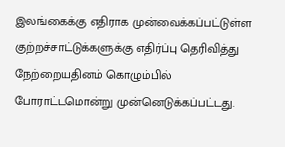இலங்கைக்கு எதிராக முன்வைக்கப்பட்டுள்ள குற்றச்சாட்டுக்களுக்கு எதிர்ப்பு தெரிவித்து நேற்றையதினம் கொழும்பில் போராட்டமொன்று முன்னெடுக்கப்பட்டது.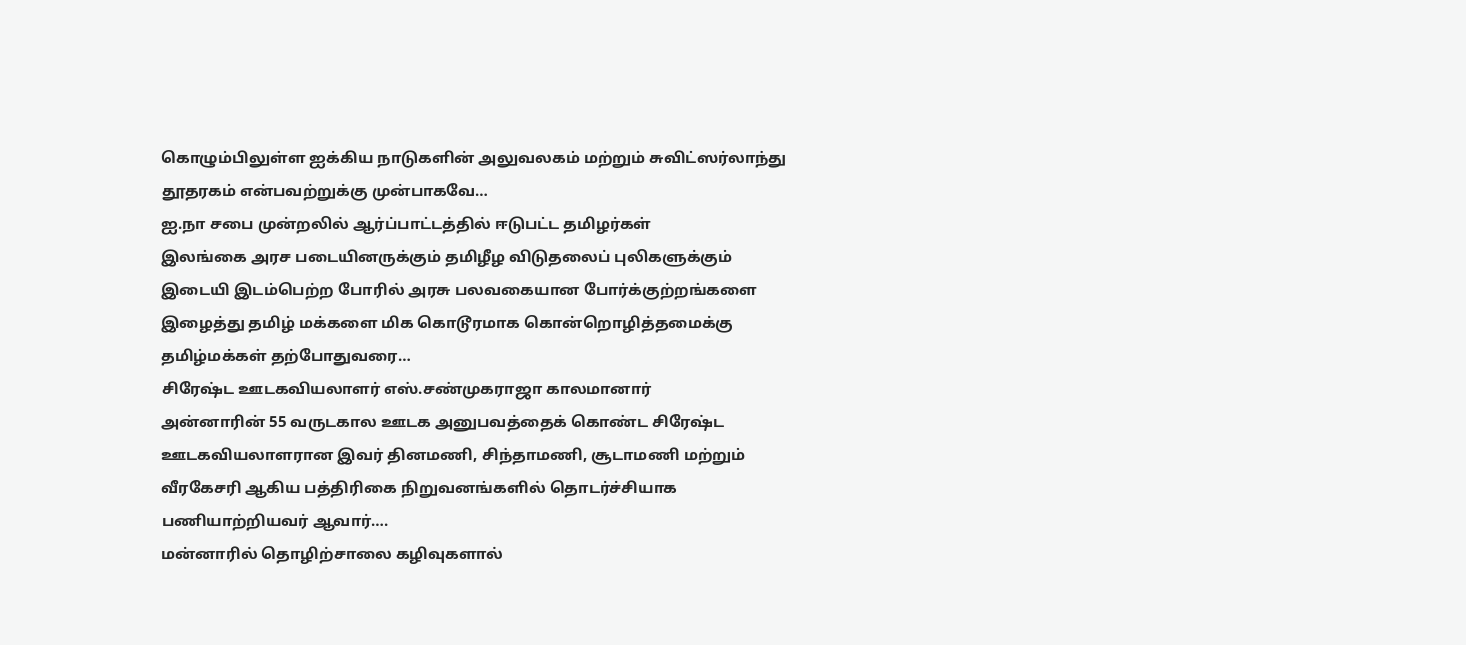கொழும்பிலுள்ள ஐக்கிய நாடுகளின் அலுவலகம் மற்றும் சுவிட்ஸர்லாந்து தூதரகம் என்பவற்றுக்கு முன்பாகவே…
ஐ.நா சபை முன்றலில் ஆர்ப்பாட்டத்தில் ஈடுபட்ட தமிழர்கள்
இலங்கை அரச படையினருக்கும் தமிழீழ விடுதலைப் புலிகளுக்கும் இடையி இடம்பெற்ற போரில் அரசு பலவகையான போர்க்குற்றங்களை இழைத்து தமிழ் மக்களை மிக கொடூரமாக கொன்றொழித்தமைக்கு தமிழ்மக்கள் தற்போதுவரை…
சிரேஷ்ட ஊடகவியலாளர் எஸ்.சண்முகராஜா காலமானார்
அன்னாரின் 55 வருடகால ஊடக அனுபவத்தைக் கொண்ட சிரேஷ்ட ஊடகவியலாளரான இவர் தினமணி, சிந்தாமணி, சூடாமணி மற்றும் வீரகேசரி ஆகிய பத்திரிகை நிறுவனங்களில் தொடர்ச்சியாக பணியாற்றியவர் ஆவார்….
மன்னாரில் தொழிற்சாலை கழிவுகளால்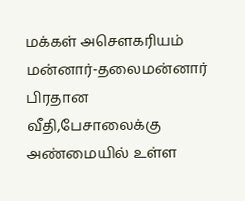மக்கள் அசௌகரியம்
மன்னார்-தலைமன்னார் பிரதான வீதி,பேசாலைக்கு அண்மையில் உள்ள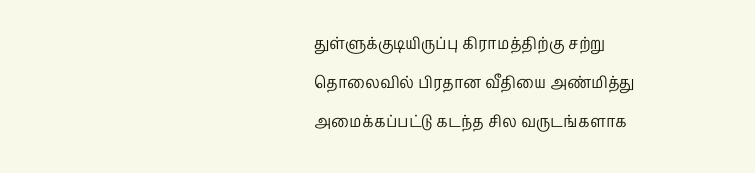துள்ளுக்குடியிருப்பு கிராமத்திற்கு சற்று தொலைவில் பிரதான வீதியை அண்மித்து அமைக்கப்பட்டு கடந்த சில வருடங்களாக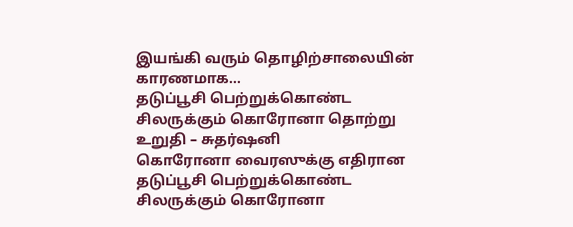இயங்கி வரும் தொழிற்சாலையின் காரணமாக…
தடுப்பூசி பெற்றுக்கொண்ட சிலருக்கும் கொரோனா தொற்று உறுதி – சுதர்ஷனி
கொரோனா வைரஸுக்கு எதிரான தடுப்பூசி பெற்றுக்கொண்ட சிலருக்கும் கொரோனா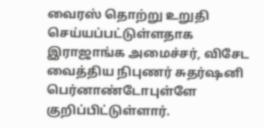வைரஸ் தொற்று உறுதி செய்யப்பட்டுள்ளதாக இராஜாங்க அமைச்சர், விசேட வைத்திய நிபுணர் சுதர்ஷனி பெர்னாண்டோபுள்ளே குறிப்பிட்டுள்ளார்.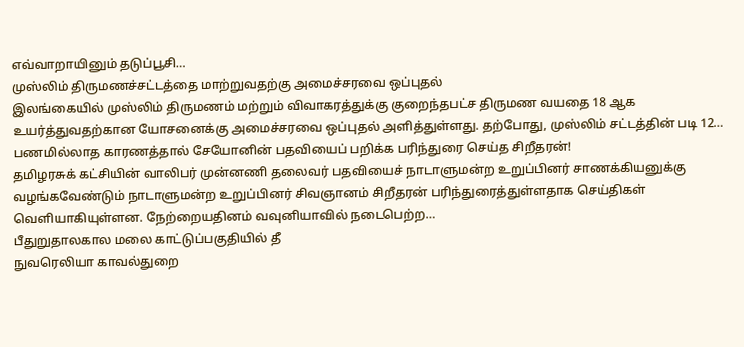எவ்வாறாயினும் தடுப்பூசி…
முஸ்லிம் திருமணச்சட்டத்தை மாற்றுவதற்கு அமைச்சரவை ஒப்புதல்
இலங்கையில் முஸ்லிம் திருமணம் மற்றும் விவாகரத்துக்கு குறைந்தபட்ச திருமண வயதை 18 ஆக உயர்த்துவதற்கான யோசனைக்கு அமைச்சரவை ஒப்புதல் அளித்துள்ளது. தற்போது, முஸ்லிம் சட்டத்தின் படி 12…
பணமில்லாத காரணத்தால் சேயோனின் பதவியைப் பறிக்க பரிந்துரை செய்த சிறீதரன்!
தமிழரசுக் கட்சியின் வாலிபர் முன்னணி தலைவர் பதவியைச் நாடாளுமன்ற உறுப்பினர் சாணக்கியனுக்கு வழங்கவேண்டும் நாடாளுமன்ற உறுப்பினர் சிவஞானம் சிறீதரன் பரிந்துரைத்துள்ளதாக செய்திகள் வெளியாகியுள்ளன. நேற்றையதினம் வவுனியாவில் நடைபெற்ற…
பீதுறுதாலகால மலை காட்டுப்பகுதியில் தீ
நுவரெலியா காவல்துறை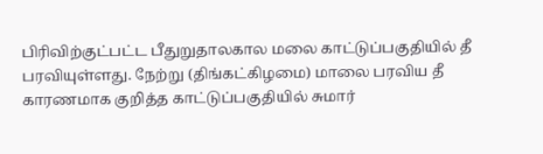பிரிவிற்குட்பட்ட பீதுறுதாலகால மலை காட்டுப்பகுதியில் தீ பரவியுள்ளது. நேற்று (திங்கட்கிழமை) மாலை பரவிய தீ காரணமாக குறித்த காட்டுப்பகுதியில் சுமார்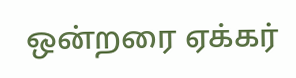ஒன்றரை ஏக்கர்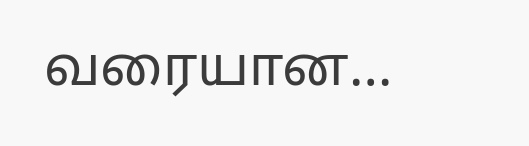வரையான…